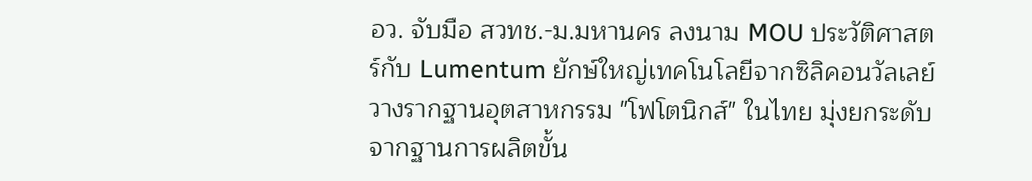อว. จับมือ สวทช.-ม.มหานคร ลงนาม MOU ประวัติศาสตร์กับ Lumentum ยักษ์ใหญ่เทคโนโลยีจากซิลิคอนวัลเลย์ วางรากฐานอุตสาหกรรม "โฟโตนิกส์" ในไทย มุ่งยกระดับจากฐานการผลิตขั้น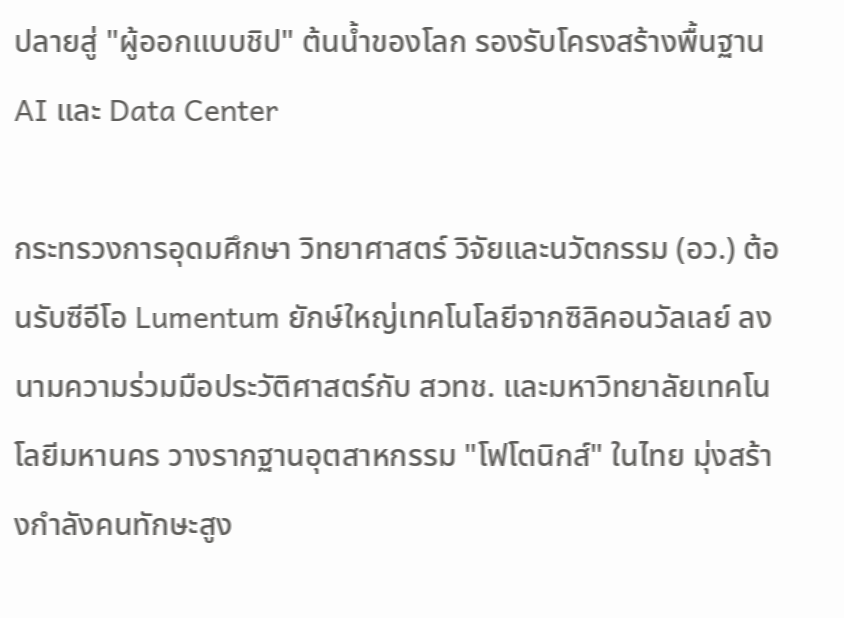ปลายสู่ "ผู้ออกแบบชิป" ต้นน้ำของโลก รองรับโครงสร้างพื้นฐาน AI และ Data Center

กระทรวงการอุดมศึกษา วิทยาศาสตร์ วิจัยและนวัตกรรม (อว.) ต้อนรับซีอีโอ Lumentum ยักษ์ใหญ่เทคโนโลยีจากซิลิคอนวัลเลย์ ลงนามความร่วมมือประวัติศาสตร์กับ สวทช. และมหาวิทยาลัยเทคโนโลยีมหานคร วางรากฐานอุตสาหกรรม "โฟโตนิกส์" ในไทย มุ่งสร้างกำลังคนทักษะสูง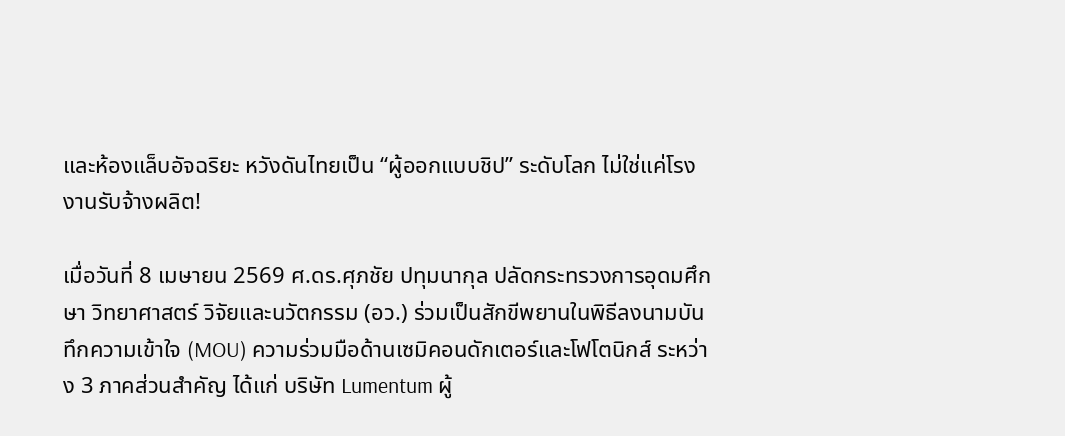และห้องแล็บอัจฉริยะ หวังดันไทยเป็น “ผู้ออกแบบชิป” ระดับโลก ไม่ใช่แค่โรงงานรับจ้างผลิต!

เมื่อวันที่ 8 เมษายน 2569 ศ.ดร.ศุภชัย ปทุมนากุล ปลัดกระทรวงการอุดมศึกษา วิทยาศาสตร์ วิจัยและนวัตกรรม (อว.) ร่วมเป็นสักขีพยานในพิธีลงนามบันทึกความเข้าใจ (MOU) ความร่วมมือด้านเซมิคอนดักเตอร์และโฟโตนิกส์ ระหว่าง 3 ภาคส่วนสำคัญ ได้แก่ บริษัท Lumentum ผู้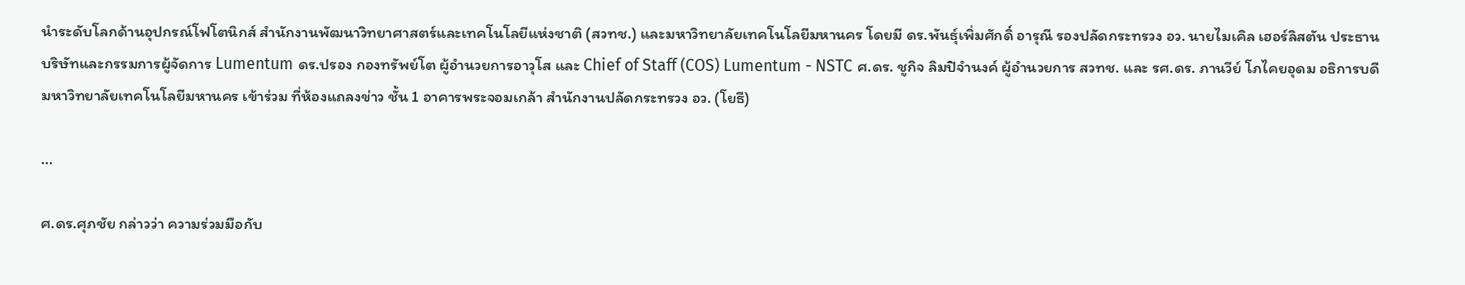นำระดับโลกด้านอุปกรณ์โฟโตนิกส์ สำนักงานพัฒนาวิทยาศาสตร์และเทคโนโลยีแห่งชาติ (สวทช.) และมหาวิทยาลัยเทคโนโลยีมหานคร โดยมี ดร.พันธุ์เพิ่มศักดิ์ อารุณี รองปลัดกระทรวง อว. นายไมเคิล เฮอร์ลิสตัน ประธานบริษัทและกรรมการผู้จัดการ Lumentum ดร.ปรอง กองทรัพย์โต ผู้อำนวยการอาวุโส และ Chief of Staff (COS) Lumentum - NSTC ศ.ดร. ชูกิจ ลิมปิจำนงค์ ผู้อำนวยการ สวทช. และ รศ.ดร. ภานวีย์ โภไคยอุดม อธิการบดีมหาวิทยาลัยเทคโนโลยีมหานคร เข้าร่วม ที่ห้องแถลงข่าว ชั้น 1 อาคารพระจอมเกล้า สำนักงานปลัดกระทรวง อว. (โยธี)

...

ศ.ดร.ศุภชัย กล่าวว่า ความร่วมมือกับ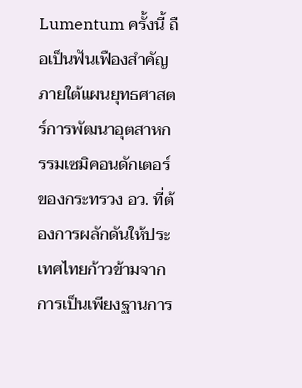Lumentum ครั้งนี้ ถือเป็นฟันเฟืองสำคัญภายใต้แผนยุทธศาสตร์การพัฒนาอุตสาหกรรมเซมิคอนดักเตอร์ของกระทรวง อว. ที่ต้องการผลักดันให้ประเทศไทยก้าวข้ามจากการเป็นเพียงฐานการ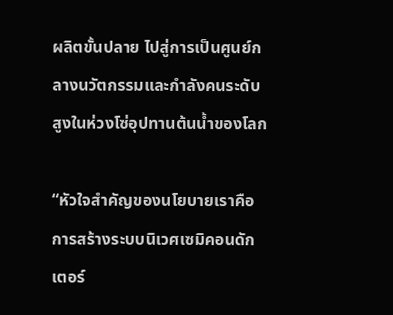ผลิตขั้นปลาย ไปสู่การเป็นศูนย์กลางนวัตกรรมและกำลังคนระดับสูงในห่วงโซ่อุปทานต้นน้ำของโลก

“หัวใจสำคัญของนโยบายเราคือการสร้างระบบนิเวศเซมิคอนดักเตอร์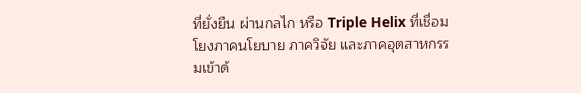ที่ยั่งยืน ผ่านกลไก หรือ Triple Helix ที่เชื่อมโยงภาคนโยบาย ภาควิจัย และภาคอุตสาหกรรมเข้าด้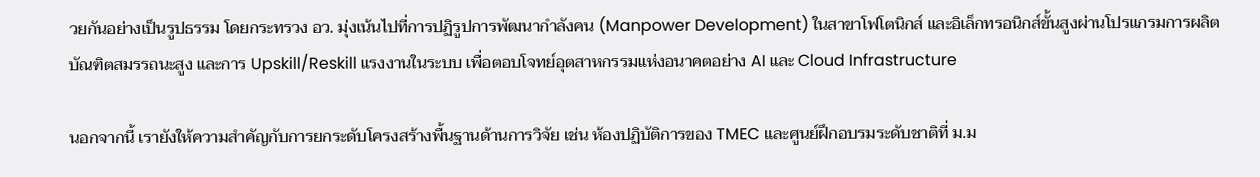วยกันอย่างเป็นรูปธรรม โดยกระทรวง อว. มุ่งเน้นไปที่การปฏิรูปการพัฒนากำลังคน (Manpower Development) ในสาขาโฟโตนิกส์ และอิเล็กทรอนิกส์ขั้นสูงผ่านโปรแกรมการผลิตบัณฑิตสมรรถนะสูง และการ Upskill/Reskill แรงงานในระบบ เพื่อตอบโจทย์อุตสาหกรรมแห่งอนาคตอย่าง AI และ Cloud Infrastructure

นอกจากนี้ เรายังให้ความสำคัญกับการยกระดับโครงสร้างพื้นฐานด้านการวิจัย เช่น ห้องปฏิบัติการของ TMEC และศูนย์ฝึกอบรมระดับชาติที่ ม.ม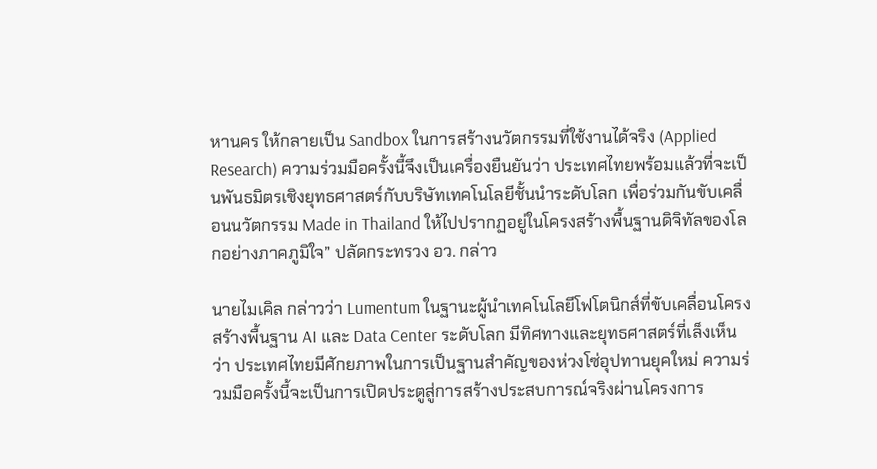หานคร ให้กลายเป็น Sandbox ในการสร้างนวัตกรรมที่ใช้งานได้จริง (Applied Research) ความร่วมมือครั้งนี้จึงเป็นเครื่องยืนยันว่า ประเทศไทยพร้อมแล้วที่จะเป็นพันธมิตรเชิงยุทธศาสตร์กับบริษัทเทคโนโลยีชั้นนำระดับโลก เพื่อร่วมกันขับเคลื่อนนวัตกรรม Made in Thailand ให้ไปปรากฏอยู่ในโครงสร้างพื้นฐานดิจิทัลของโลกอย่างภาคภูมิใจ” ปลัดกระทรวง อว. กล่าว

นายไมเคิล กล่าวว่า Lumentum ในฐานะผู้นำเทคโนโลยีโฟโตนิกส์ที่ขับเคลื่อนโครงสร้างพื้นฐาน AI และ Data Center ระดับโลก มีทิศทางและยุทธศาสตร์ที่เล็งเห็นว่า ประเทศไทยมีศักยภาพในการเป็นฐานสำคัญของห่วงโซ่อุปทานยุคใหม่ ความร่วมมือครั้งนี้จะเป็นการเปิดประตูสู่การสร้างประสบการณ์จริงผ่านโครงการ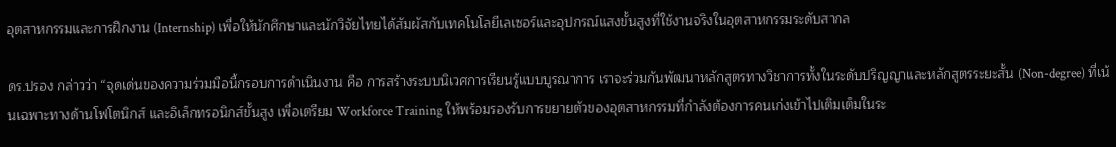อุตสาหกรรมและการฝึกงาน (Internship) เพื่อให้นักศึกษาและนักวิจัยไทยได้สัมผัสกับเทคโนโลยีเลเซอร์และอุปกรณ์แสงขั้นสูงที่ใช้งานจริงในอุตสาหกรรมระดับสากล

ดร.ปรอง กล่าวว่า “จุดเด่นของความร่วมมือนี้กรอบการดำเนินงาน คือ การสร้างระบบนิเวศการเรียนรู้แบบบูรณาการ เราจะร่วมกันพัฒนาหลักสูตรทางวิชาการทั้งในระดับปริญญาและหลักสูตรระยะสั้น (Non-degree) ที่เน้นเฉพาะทางด้านโฟโตนิกส์ และอิเล็กทรอนิกส์ขั้นสูง เพื่อเตรียม Workforce Training ให้พร้อมรองรับการขยายตัวของอุตสาหกรรมที่กำลังต้องการคนเก่งเข้าไปเติมเต็มในระ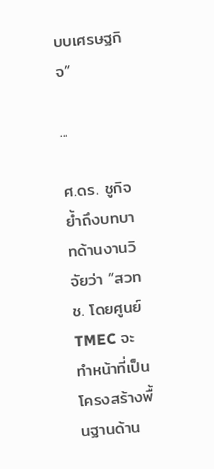บบเศรษฐกิจ”

...

ศ.ดร. ชูกิจ ย้ำถึงบทบาทด้านงานวิจัยว่า “สวทช. โดยศูนย์ TMEC จะทำหน้าที่เป็นโครงสร้างพื้นฐานด้าน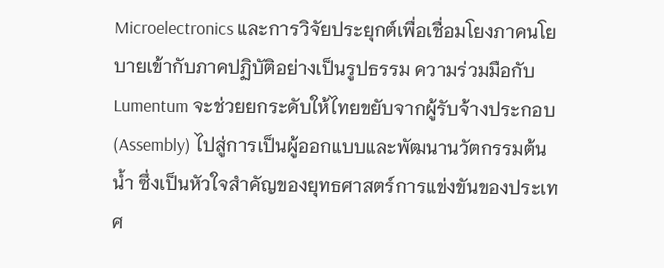Microelectronics และการวิจัยประยุกต์เพื่อเชื่อมโยงภาคนโยบายเข้ากับภาคปฏิบัติอย่างเป็นรูปธรรม ความร่วมมือกับ Lumentum จะช่วยยกระดับให้ไทยขยับจากผู้รับจ้างประกอบ (Assembly) ไปสู่การเป็นผู้ออกแบบและพัฒนานวัตกรรมต้นน้ำ ซึ่งเป็นหัวใจสำคัญของยุทธศาสตร์การแข่งขันของประเทศ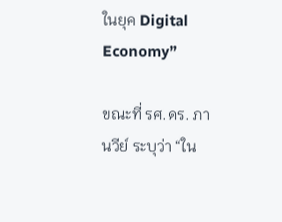ในยุค Digital Economy”

ขณะที่ รศ.ดร. ภานวีย์ ระบุว่า “ใน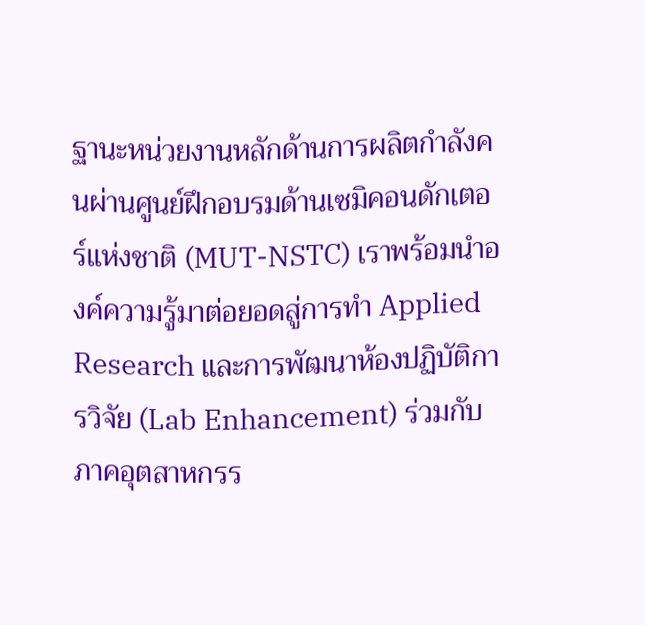ฐานะหน่วยงานหลักด้านการผลิตกำลังคนผ่านศูนย์ฝึกอบรมด้านเซมิคอนดักเตอร์แห่งชาติ (MUT-NSTC) เราพร้อมนำองค์ความรู้มาต่อยอดสู่การทำ Applied Research และการพัฒนาห้องปฏิบัติการวิจัย (Lab Enhancement) ร่วมกับภาคอุตสาหกรร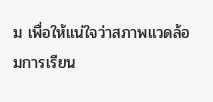ม เพื่อให้แน่ใจว่าสภาพแวดล้อมการเรียน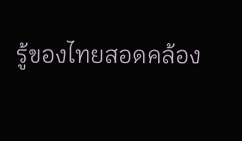รู้ของไทยสอดคล้อง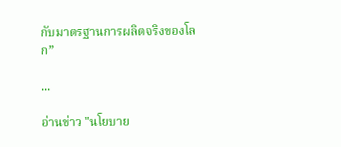กับมาตรฐานการผลิตจริงของโลก”

...

อ่านข่าว "นโยบาย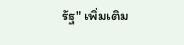รัฐ" เพิ่มเติม